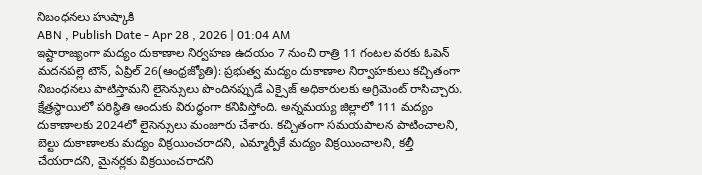నిబంధనలు హుష్కాకి
ABN , Publish Date - Apr 28 , 2026 | 01:04 AM
ఇష్టారాజ్యంగా మద్యం దుకాణాల నిర్వహణ ఉదయం 7 నుంచి రాత్రి 11 గంటల వరకు ఓపెన్
మదనపల్లె టౌన్, ఏప్రిల్ 26(ఆంధ్రజ్యోతి): ప్రభుత్వ మద్యం దుకాణాల నిర్వాహకులు కచ్చితంగా నిబంధనలు పాటిస్తామని లైసెన్సులు పొందినప్పుడే ఎక్సైజ్ అధికారులకు అగ్రిమెంట్ రాసిచ్చారు. క్షేత్రస్థాయిలో పరిస్థితి అందుకు విరుద్ధంగా కనిపిస్తోంది. అన్నమయ్య జిల్లాలో 111 మద్యం దుకాణాలకు 2024లో లైసెన్సులు మంజూరు చేశారు. కచ్చితంగా సమయపాలన పాటించాలని, బెల్టు దుకాణాలకు మద్యం విక్రయించరాదని, ఎమ్మార్పీకే మద్యం విక్రయించాలని, కల్తీ చేయరాదని, మైనర్లకు విక్రయించరాదని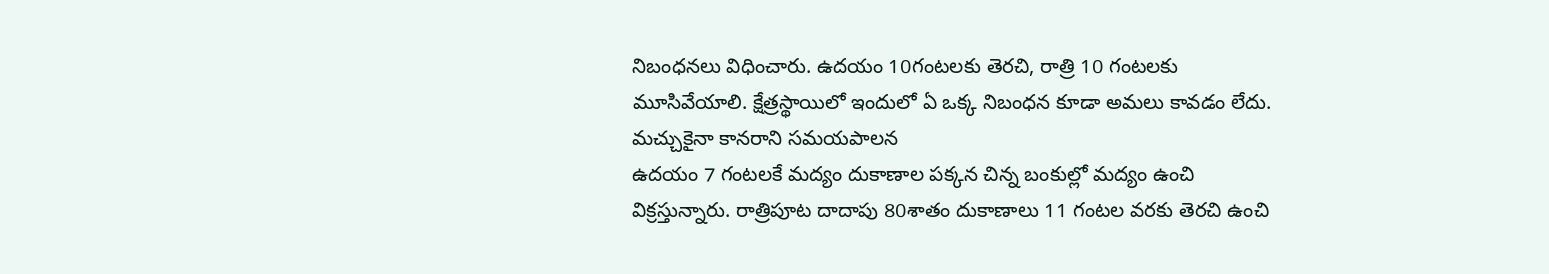నిబంధనలు విధించారు. ఉదయం 10గంటలకు తెరచి, రాత్రి 10 గంటలకు మూసివేయాలి. క్షేత్రస్థాయిలో ఇందులో ఏ ఒక్క నిబంధన కూడా అమలు కావడం లేదు.
మచ్చుకైనా కానరాని సమయపాలన
ఉదయం 7 గంటలకే మద్యం దుకాణాల పక్కన చిన్న బంకుల్లో మద్యం ఉంచి విక్రస్తున్నారు. రాత్రిపూట దాదాపు 80శాతం దుకాణాలు 11 గంటల వరకు తెరచి ఉంచి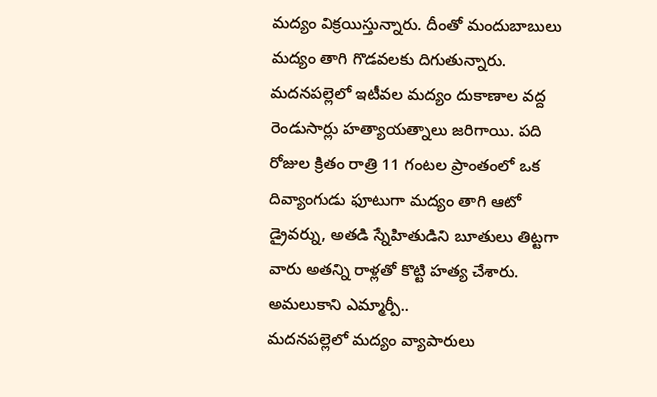మద్యం విక్రయిస్తున్నారు. దీంతో మందుబాబులు మద్యం తాగి గొడవలకు దిగుతున్నారు. మదనపల్లెలో ఇటీవల మద్యం దుకాణాల వద్ద రెండుసార్లు హత్యాయత్నాలు జరిగాయి. పది రోజుల క్రితం రాత్రి 11 గంటల ప్రాంతంలో ఒక దివ్యాంగుడు ఫూటుగా మద్యం తాగి ఆటో డ్రైవర్ను, అతడి స్నేహితుడిని బూతులు తిట్టగా వారు అతన్ని రాళ్లతో కొట్టి హత్య చేశారు.
అమలుకాని ఎమ్మార్పీ..
మదనపల్లెలో మద్యం వ్యాపారులు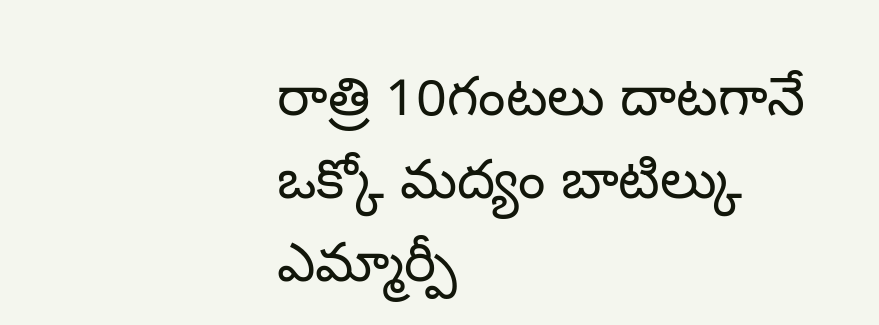రాత్రి 10గంటలు దాటగానే ఒక్కో మద్యం బాటిల్కు ఎమ్మార్పీ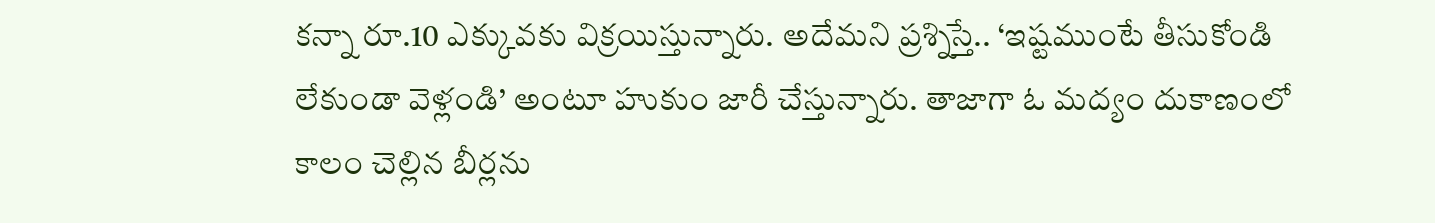కన్నా రూ.10 ఎక్కువకు విక్రయిస్తున్నారు. అదేమని ప్రశ్నిస్తే.. ‘ఇష్టముంటే తీసుకోండి లేకుండా వెళ్లండి’ అంటూ హుకుం జారీ చేస్తున్నారు. తాజాగా ఓ మద్యం దుకాణంలో కాలం చెల్లిన బీర్లను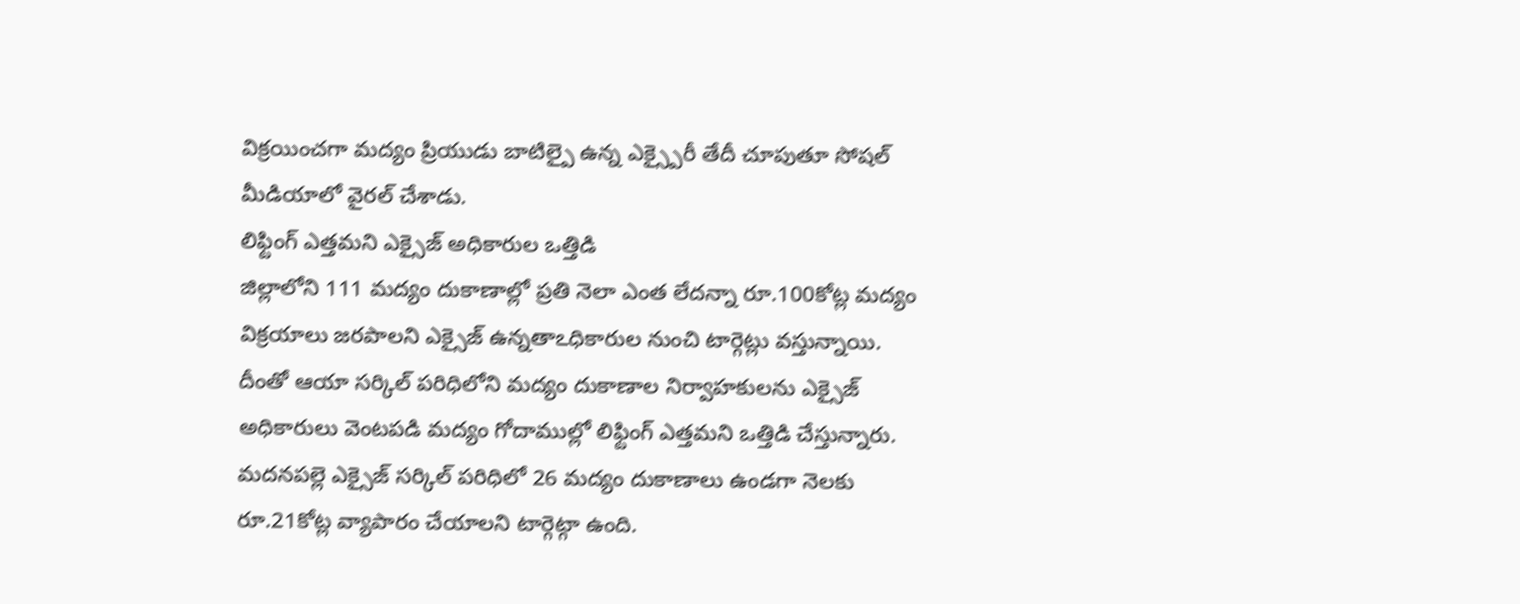విక్రయించగా మద్యం ప్రియుడు బాటిల్పై ఉన్న ఎక్స్పైరీ తేదీ చూపుతూ సోషల్ మీడియాలో వైరల్ చేశాడు.
లిఫ్టింగ్ ఎత్తమని ఎక్సైజ్ అధికారుల ఒత్తిడి
జిల్లాలోని 111 మద్యం దుకాణాల్లో ప్రతి నెలా ఎంత లేదన్నా రూ.100కోట్ల మద్యం విక్రయాలు జరపాలని ఎక్సైజ్ ఉన్నతాఽధికారుల నుంచి టార్గెట్లు వస్తున్నాయి. దీంతో ఆయా సర్కిల్ పరిధిలోని మద్యం దుకాణాల నిర్వాహకులను ఎక్సైజ్ అధికారులు వెంటపడి మద్యం గోదాముల్లో లిఫ్టింగ్ ఎత్తమని ఒత్తిడి చేస్తున్నారు. మదనపల్లె ఎక్సైజ్ సర్కిల్ పరిధిలో 26 మద్యం దుకాణాలు ఉండగా నెలకు రూ.21కోట్ల వ్యాపారం చేయాలని టార్గెట్గా ఉంది.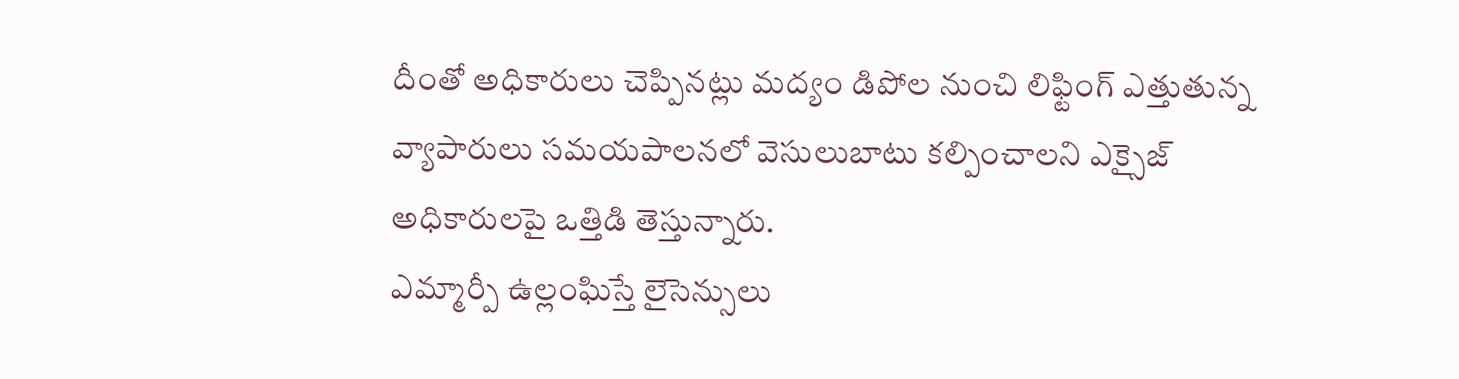దీంతో అధికారులు చెప్పినట్లు మద్యం డిపోల నుంచి లిఫ్టింగ్ ఎత్తుతున్న వ్యాపారులు సమయపాలనలో వెసులుబాటు కల్పించాలని ఎక్సైజ్ అధికారులపై ఒత్తిడి తెస్తున్నారు.
ఎమ్మార్పీ ఉల్లంఘిస్తే లైసెన్సులు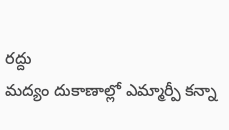రద్దు
మద్యం దుకాణాల్లో ఎమ్మార్పీ కన్నా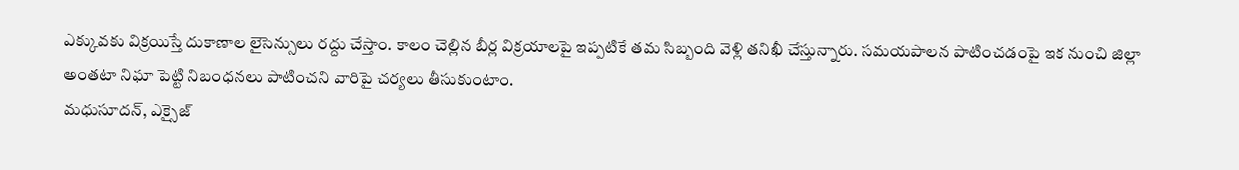ఎక్కువకు విక్రయిస్తే దుకాణాల లైసెన్సులు రద్దు చేస్తాం. కాలం చెల్లిన బీర్ల విక్రయాలపై ఇప్పటికే తమ సిబ్బంది వెళ్లి తనిఖీ చేస్తున్నారు. సమయపాలన పాటించడంపై ఇక నుంచి జిల్లా అంతటా నిఘా పెట్టి నిబంధనలు పాటించని వారిపై చర్యలు తీసుకుంటాం.
మధుసూదన్, ఎక్సైజ్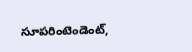సూపరింటెండెంట్,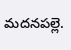మదనపల్లె.